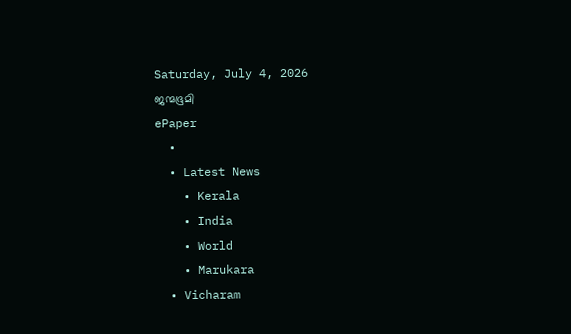Saturday, July 4, 2026
ജന്മഭൂമി
ePaper
  •
  • Latest News
    • Kerala
    • India
    • World
    • Marukara
  • Vicharam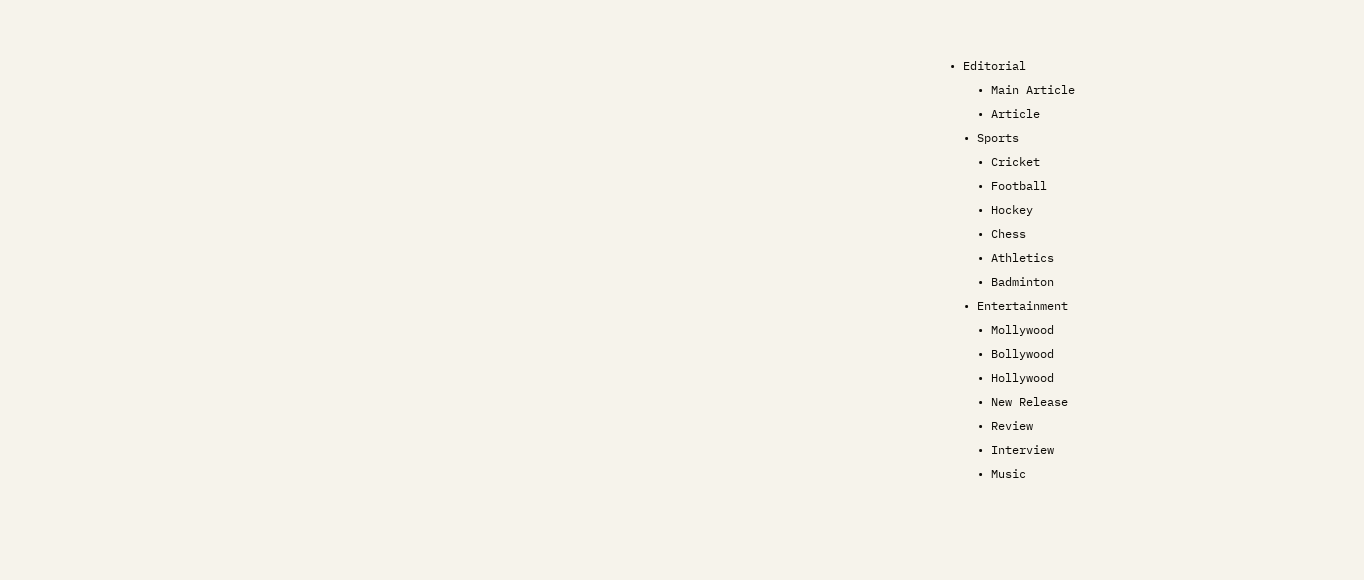• Editorial
    • Main Article
    • Article
  • Sports
    • Cricket
    • Football
    • Hockey
    • Chess
    • Athletics
    • Badminton
  • Entertainment
    • Mollywood
    • Bollywood
    • Hollywood
    • New Release
    • Review
    • Interview
    • Music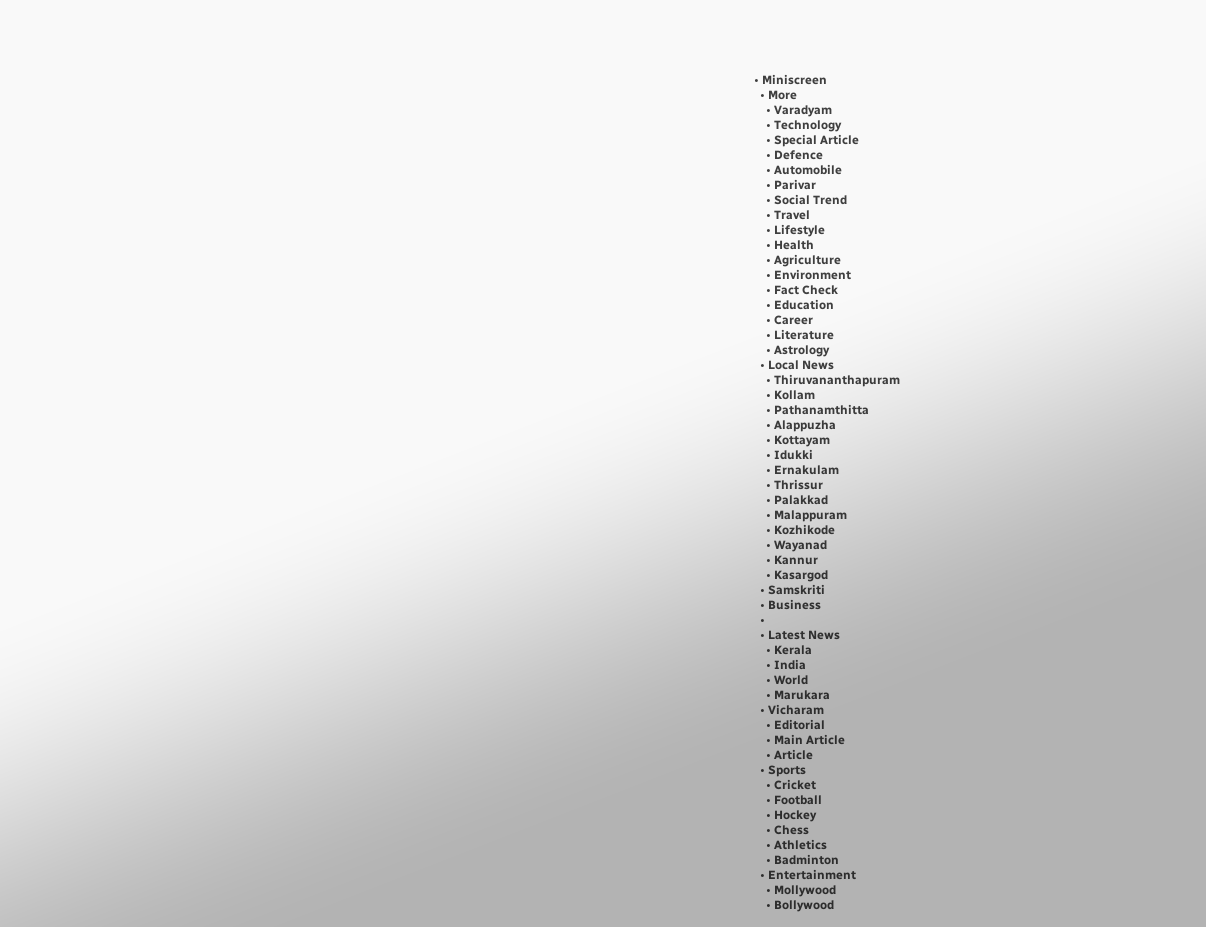• Miniscreen
  • More
    • Varadyam
    • Technology
    • Special Article
    • Defence
    • Automobile
    • Parivar
    • Social Trend
    • Travel
    • Lifestyle
    • Health
    • Agriculture
    • Environment
    • Fact Check
    • Education
    • Career
    • Literature
    • Astrology
  • Local News
    • Thiruvananthapuram
    • Kollam
    • Pathanamthitta
    • Alappuzha
    • Kottayam
    • Idukki
    • Ernakulam
    • Thrissur
    • Palakkad
    • Malappuram
    • Kozhikode
    • Wayanad
    • Kannur
    • Kasargod
  • Samskriti
  • Business
  •
  • Latest News
    • Kerala
    • India
    • World
    • Marukara
  • Vicharam
    • Editorial
    • Main Article
    • Article
  • Sports
    • Cricket
    • Football
    • Hockey
    • Chess
    • Athletics
    • Badminton
  • Entertainment
    • Mollywood
    • Bollywood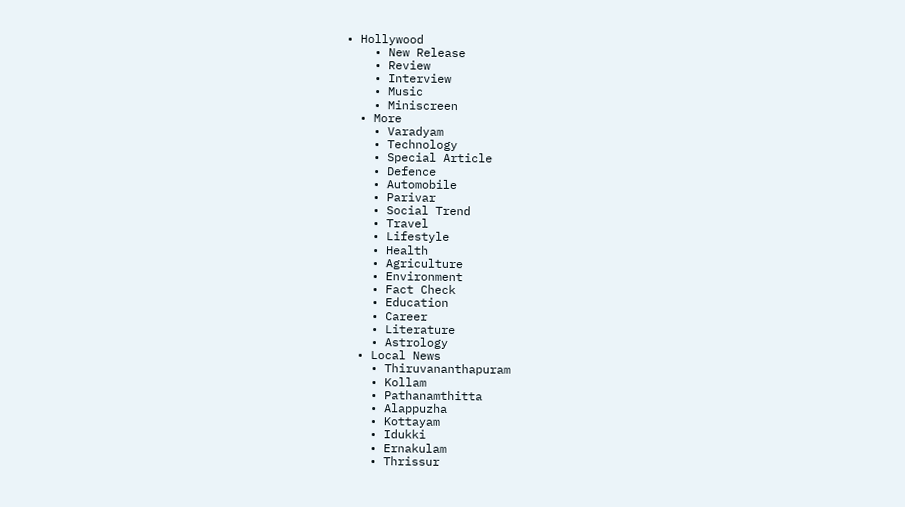• Hollywood
    • New Release
    • Review
    • Interview
    • Music
    • Miniscreen
  • More
    • Varadyam
    • Technology
    • Special Article
    • Defence
    • Automobile
    • Parivar
    • Social Trend
    • Travel
    • Lifestyle
    • Health
    • Agriculture
    • Environment
    • Fact Check
    • Education
    • Career
    • Literature
    • Astrology
  • Local News
    • Thiruvananthapuram
    • Kollam
    • Pathanamthitta
    • Alappuzha
    • Kottayam
    • Idukki
    • Ernakulam
    • Thrissur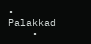• Palakkad
    •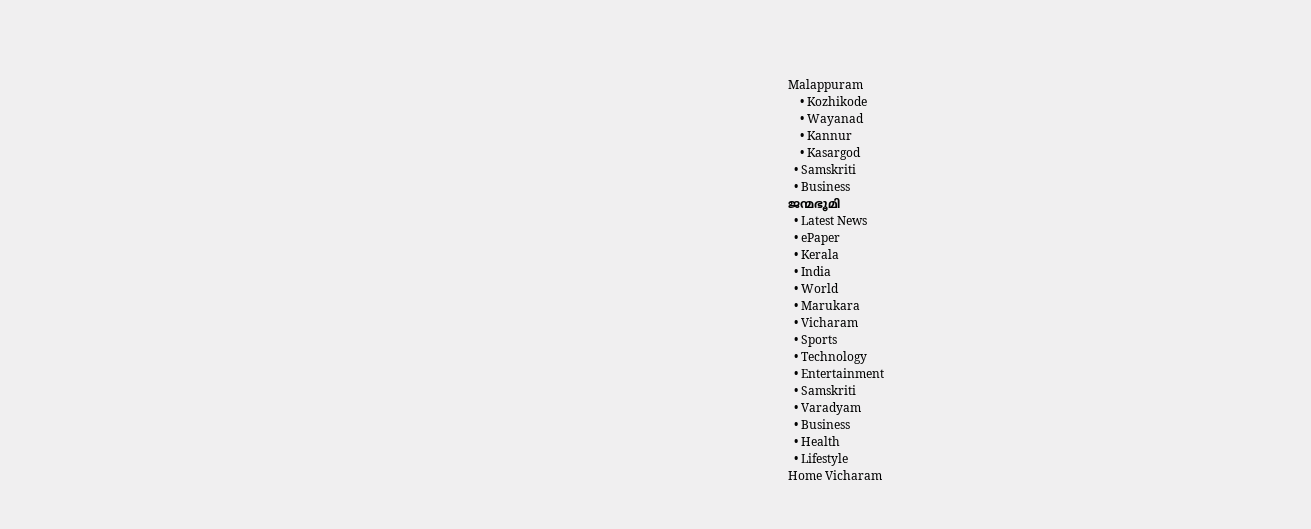Malappuram
    • Kozhikode
    • Wayanad
    • Kannur
    • Kasargod
  • Samskriti
  • Business
ജന്മഭൂമി
  • Latest News
  • ePaper
  • Kerala
  • India
  • World
  • Marukara
  • Vicharam
  • Sports
  • Technology
  • Entertainment
  • Samskriti
  • Varadyam
  • Business
  • Health
  • Lifestyle
Home Vicharam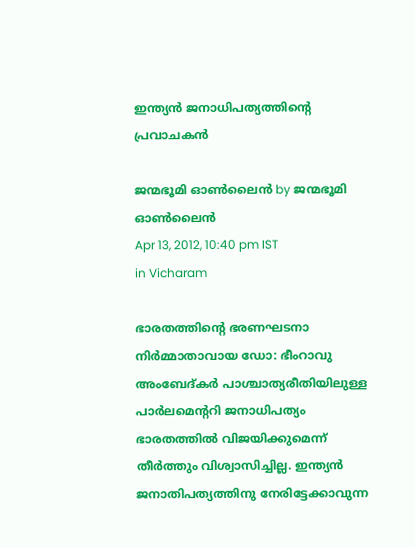ഇന്ത്യന്‍ ജനാധിപത്യത്തിന്റെ പ്രവാചകന്‍

ജന്മഭൂമി ഓണ്‍ലൈന്‍ by ജന്മഭൂമി ഓണ്‍ലൈന്‍
Apr 13, 2012, 10:40 pm IST
in Vicharam

ഭാരതത്തിന്റെ ഭരണഘടനാ നിര്‍മ്മാതാവായ ഡോ: ഭീംറാവു അംബേദ്കര്‍ പാശ്ചാത്യരീതിയിലുള്ള പാര്‍ലമെന്ററി ജനാധിപത്യം ഭാരതത്തില്‍ വിജയിക്കുമെന്ന്‌ തീര്‍ത്തും വിശ്വാസിച്ചില്ല. ഇന്ത്യന്‍ ജനാതിപത്യത്തിനു നേരിട്ടേക്കാവുന്ന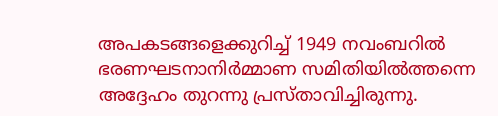അപകടങ്ങളെക്കുറിച്ച്‌ 1949 നവംബറില്‍ ഭരണഘടനാനിര്‍മ്മാണ സമിതിയില്‍ത്തന്നെ അദ്ദേഹം തുറന്നു പ്രസ്താവിച്ചിരുന്നു.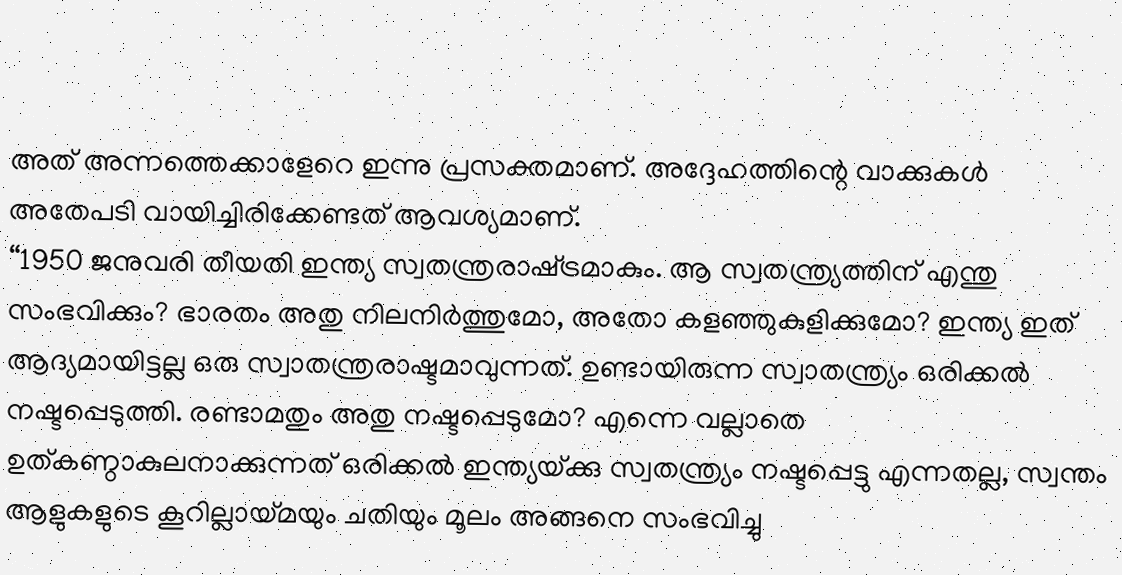അത്‌ അന്നത്തെക്കാളേറെ ഇന്നു പ്രസക്തമാണ്‌. അദ്ദേഹത്തിന്റെ വാക്കുകള്‍ അതേപടി വായിച്ചിരിക്കേണ്ടത്‌ ആവശ്യമാണ്‌.
“1950 ജനുവരി തീയതി ഇന്ത്യ സ്വതന്ത്രരാഷ്‌ട്രമാകും. ആ സ്വതന്ത്ര്യത്തിന്‌ എന്തു സംഭവിക്കും? ഭാരതം അതു നിലനിര്‍ത്തുമോ, അതോ കളഞ്ഞുകുളിക്കുമോ? ഇന്ത്യ ഇത്‌ ആദ്യമായിട്ടല്ല ഒരു സ്വാതന്ത്രരാഷ്ടമാവുന്നത്‌. ഉണ്ടായിരുന്ന സ്വാതന്ത്ര്യം ഒരിക്കല്‍ നഷ്ടപ്പെടുത്തി. രണ്ടാമതും അതു നഷ്ടപ്പെടുമോ? എന്നെ വല്ലാതെ ഉത്കണ്ഠാകുലനാക്കുന്നത്‌ ഒരിക്കല്‍ ഇന്ത്യയ്‌ക്കു സ്വതന്ത്ര്യം നഷ്ടപ്പെട്ടു എന്നതല്ല, സ്വന്തം ആളുകളുടെ കൂറില്ലായ്‌മയും ചതിയും മൂലം അങ്ങനെ സംഭവിച്ചു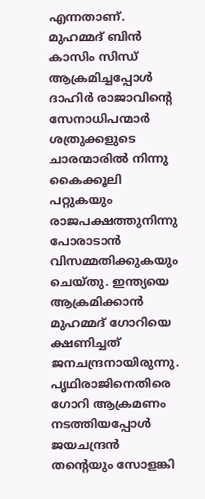എന്നതാണ്‌. മുഹമ്മദ്‌ ബിന്‍ കാസിം സിന്ധ്‌ ആക്രമിച്ചപ്പോള്‍ ദാഹിര്‍ രാജാവിന്റെ സേനാധിപന്മാര്‍ ശത്രുക്കളുടെ ചാരന്മാരില്‍ നിന്നു കൈക്കൂലി പറ്റുകയും രാജപക്ഷത്തുനിന്നു പോരാടാന്‍ വിസമ്മതിക്കുകയും ചെയ്തു. ഇന്ത്യയെ ആക്രമിക്കാന്‍ മുഹമ്മദ്‌ ഗോറിയെ ക്ഷണിച്ചത്‌ ജനചന്ദ്രനായിരുന്നു.
പൃഥിരാജിനെതിരെ ഗോറി ആക്രമണം നടത്തിയപ്പോള്‍ ജയചന്ദ്രന്‍ തന്റെയും സോളങ്കി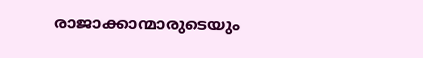രാജാക്കാന്മാരുടെയും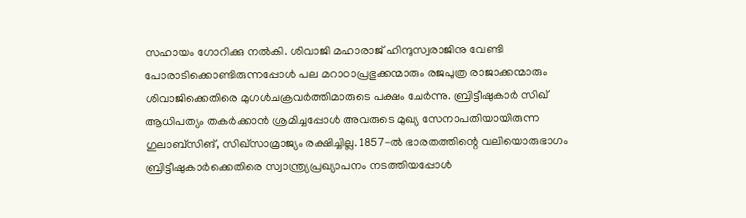സഹായം ഗോറിക്കു നല്‍കി. ശിവാജി മഹാരാജ്‌ ഹിന്ദുസ്വരാജിനു വേണ്ടി പോരാടിക്കൊണ്ടിരുന്നപ്പോള്‍ പല മറാഠാപ്രഭുക്കന്മാരും രജപുത്ര രാജാക്കന്മാരും ശിവാജിക്കെതിരെ മുഗള്‍ചക്രവര്‍ത്തിമാരുടെ പക്ഷം ചേര്‍ന്നു. ബ്രിട്ടീഷുകാര്‍ സിഖ്‌ ആധിപത്യം തകര്‍ക്കാന്‍ ശ്രമിച്ചപ്പോള്‍ അവരുടെ മുഖ്യ സേനാപതിയായിരുന്ന ഗുലാബ്സിങ്‌, സിഖ്സാമ്രാജ്യം രക്ഷിച്ചില്ല. 1857-ല്‍ ഭാരതത്തിന്റെ വലിയൊരുഭാഗം ബ്രിട്ടീഷുകാര്‍ക്കെതിരെ സ്വാന്ത്ര്യപ്രഖ്യാപനം നടത്തിയപ്പോള്‍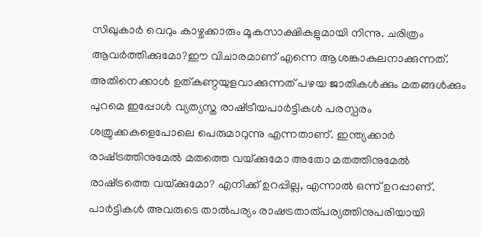സിഖുകാര്‍ വെറും കാഴ്ചക്കാരും മൂകസാക്ഷികളുമായി നിന്നു. ചരിത്രം ആവര്‍ത്തിക്കുമോ?ഈ വിചാരമാണ്‌ എന്നെ ആശങ്കാകുലനാക്കുന്നത്‌. അതിനെക്കാള്‍ ഉത്കണ്ഠയുളവാക്കുന്നത്‌ പഴയ ജാതികള്‍ക്കും മതങ്ങള്‍ക്കും പുറമെ ഇപ്പോള്‍ വ്യത്യസ്ത രാഷ്‌ട്രീയപാര്‍ട്ടികള്‍ പരസ്പരം ശത്രുക്കകളെപോലെ പെരുമാറുന്നു എന്നതാണ്‌. ഇന്ത്യക്കാര്‍ രാഷ്‌ട്രത്തിനുമേല്‍ മതത്തെ വയ്‌ക്കുമോ അതോ മതത്തിനുമേല്‍ രാഷ്‌ട്രത്തെ വയ്‌ക്കുമോ? എനിക്ക്‌ ഉറപ്പില്ല, എന്നാല്‍ ഒന്ന്‌ ഉറപ്പാണ്‌. പാര്‍ട്ടികള്‍ അവരുടെ താല്‍പര്യം രാഷട്രതാത്പര്യത്തിനുപരിയായി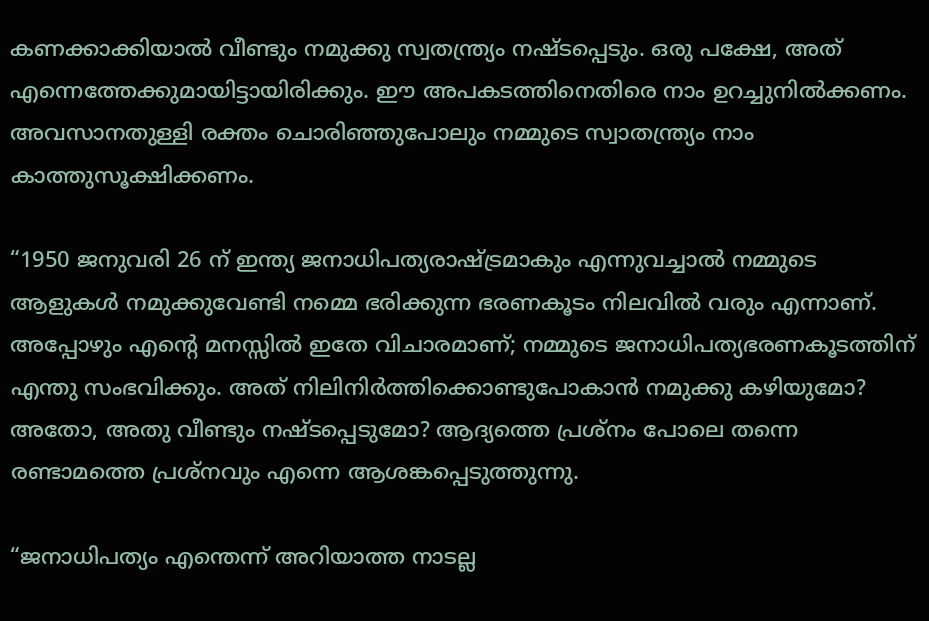കണക്കാക്കിയാല്‍ വീണ്ടും നമുക്കു സ്വതന്ത്ര്യം നഷ്ടപ്പെടും. ഒരു പക്ഷേ, അത്‌ എന്നെത്തേക്കുമായിട്ടായിരിക്കും. ഈ അപകടത്തിനെതിരെ നാം ഉറച്ചുനില്‍ക്കണം. അവസാനതുള്ളി രക്തം ചൊരിഞ്ഞുപോലും നമ്മുടെ സ്വാതന്ത്ര്യം നാം കാത്തുസൂക്ഷിക്കണം.

“1950 ജനുവരി 26 ന്‌ ഇന്ത്യ ജനാധിപത്യരാഷ്‌ട്രമാകും എന്നുവച്ചാല്‍ നമ്മുടെ ആളുകള്‍ നമുക്കുവേണ്ടി നമ്മെ ഭരിക്കുന്ന ഭരണകൂടം നിലവില്‍ വരും എന്നാണ്‌. അപ്പോഴും എന്റെ മനസ്സില്‍ ഇതേ വിചാരമാണ്‌; നമ്മുടെ ജനാധിപത്യഭരണകൂടത്തിന്‌ എന്തു സംഭവിക്കും. അത്‌ നിലിനിര്‍ത്തിക്കൊണ്ടുപോകാന്‍ നമുക്കു കഴിയുമോ? അതോ, അതു വീണ്ടും നഷ്ടപ്പെടുമോ? ആദ്യത്തെ പ്രശ്നം പോലെ തന്നെ രണ്ടാമത്തെ പ്രശ്നവും എന്നെ ആശങ്കപ്പെടുത്തുന്നു.

“ജനാധിപത്യം എന്തെന്ന്‌ അറിയാത്ത നാടല്ല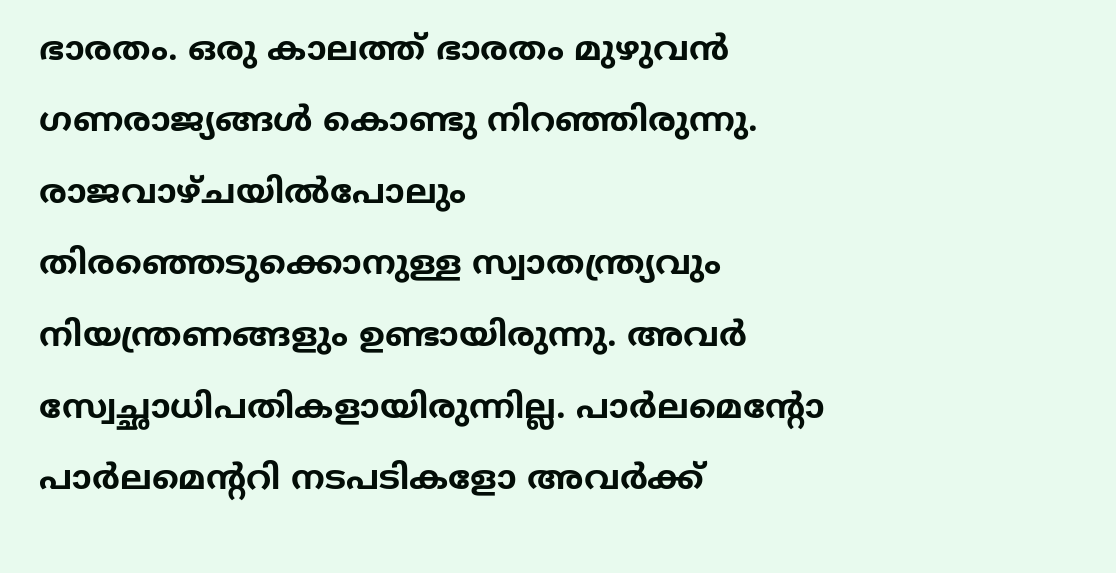ഭാരതം. ഒരു കാലത്ത്‌ ഭാരതം മുഴുവന്‍ ഗണരാജ്യങ്ങള്‍ കൊണ്ടു നിറഞ്ഞിരുന്നു. രാജവാഴ്ചയില്‍പോലും തിരഞ്ഞെടുക്കൊനുള്ള സ്വാതന്ത്ര്യവും നിയന്ത്രണങ്ങളും ഉണ്ടായിരുന്നു. അവര്‍ സ്വേച്ഛാധിപതികളായിരുന്നില്ല. പാര്‍ലമെന്റോ പാര്‍ലമെന്ററി നടപടികളോ അവര്‍ക്ക്‌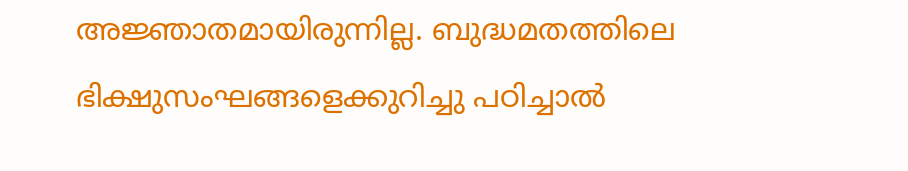അജ്ഞാതമായിരുന്നില്ല. ബുദ്ധമതത്തിലെ ഭിക്ഷുസംഘങ്ങളെക്കുറിച്ചു പഠിച്ചാല്‍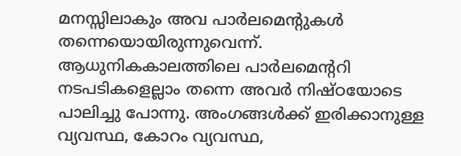മനസ്സിലാകും അവ പാര്‍ലമെന്റുകള്‍ തന്നെയൊയിരുന്നുവെന്ന്‌. ആധുനികകാലത്തിലെ പാര്‍ലമെന്ററി നടപടികളെല്ലാം തന്നെ അവര്‍ നിഷ്ഠയോടെ പാലിച്ചു പോന്നു. അംഗങ്ങള്‍ക്ക്‌ ഇരിക്കാനുള്ള വ്യവസ്ഥ, കോറം വ്യവസ്ഥ,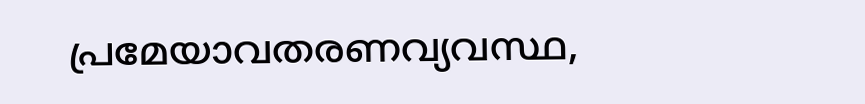പ്രമേയാവതരണവ്യവസ്ഥ,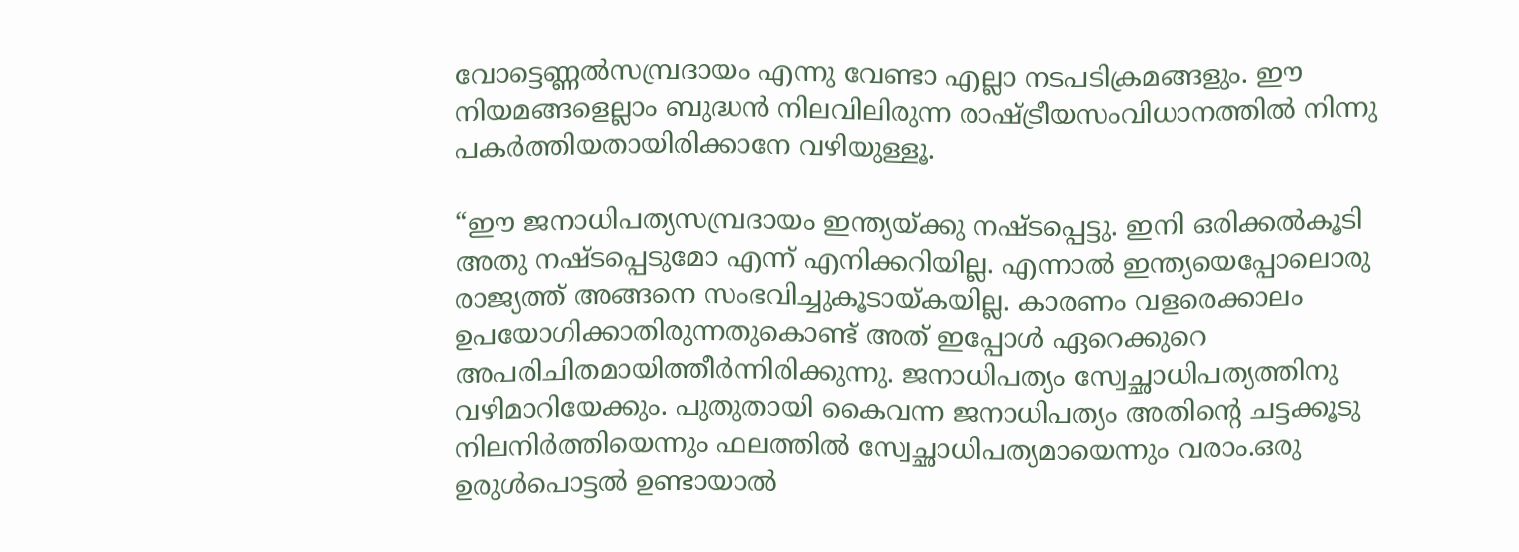വോട്ടെണ്ണല്‍സമ്പ്രദായം എന്നു വേണ്ടാ എല്ലാ നടപടിക്രമങ്ങളും. ഈ നിയമങ്ങളെല്ലാം ബുദ്ധന്‍ നിലവിലിരുന്ന രാഷ്‌ട്രീയസംവിധാനത്തില്‍ നിന്നു പകര്‍ത്തിയതായിരിക്കാനേ വഴിയുള്ളൂ.

“ഈ ജനാധിപത്യസമ്പ്രദായം ഇന്ത്യയ്‌ക്കു നഷ്ടപ്പെട്ടു. ഇനി ഒരിക്കല്‍കൂടി അതു നഷ്ടപ്പെടുമോ എന്ന്‌ എനിക്കറിയില്ല. എന്നാല്‍ ഇന്ത്യയെപ്പോലൊരു രാജ്യത്ത്‌ അങ്ങനെ സംഭവിച്ചുകൂടായ്‌കയില്ല. കാരണം വളരെക്കാലം ഉപയോഗിക്കാതിരുന്നതുകൊണ്ട്‌ അത്‌ ഇപ്പോള്‍ ഏറെക്കുറെ അപരിചിതമായിത്തീര്‍ന്നിരിക്കുന്നു. ജനാധിപത്യം സ്വേച്ഛാധിപത്യത്തിനു വഴിമാറിയേക്കും. പുതുതായി കൈവന്ന ജനാധിപത്യം അതിന്റെ ചട്ടക്കൂടു നിലനിര്‍ത്തിയെന്നും ഫലത്തില്‍ സ്വേച്ഛാധിപത്യമായെന്നും വരാം.ഒരു ഉരുള്‍പൊട്ടല്‍ ഉണ്ടായാല്‍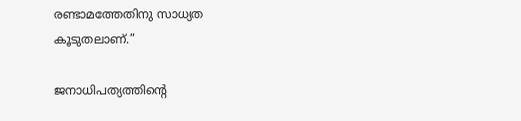രണ്ടാമത്തേതിനു സാധ്യത കൂടുതലാണ്‌.”

ജനാധിപത്യത്തിന്റെ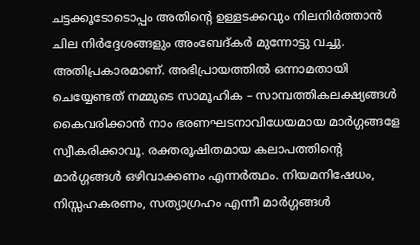ചട്ടക്കൂടോടൊപ്പം അതിന്റെ ഉള്ളടക്കവും നിലനിര്‍ത്താന്‍ ചില നിര്‍ദ്ദേശങ്ങളും അംബേദ്കര്‍ മുന്നോട്ടു വച്ചു. അതിപ്രകാരമാണ്‌. അഭിപ്രായത്തില്‍ ഒന്നാമതായി ചെയ്യേണ്ടത്‌ നമ്മുടെ സാമൂഹിക – സാമ്പത്തികലക്ഷ്യങ്ങള്‍ കൈവരിക്കാന്‍ നാം ഭരണഘടനാവിധേയമായ മാര്‍ഗ്ഗങ്ങളേ സ്വീകരിക്കാവൂ. രക്തരൂഷിതമായ കലാപത്തിന്റെ മാര്‍ഗ്ഗങ്ങള്‍ ഒഴിവാക്കണം എന്നര്‍ത്ഥം. നിയമനിഷേധം, നിസ്സഹകരണം, സത്യാഗ്രഹം എന്നീ മാര്‍ഗ്ഗങ്ങള്‍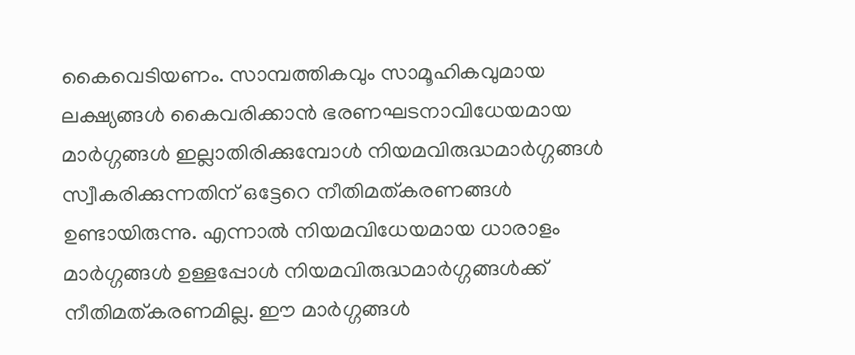കൈവെടിയണം. സാമ്പത്തികവും സാമൂഹികവുമായ ലക്ഷ്യങ്ങള്‍ കൈവരിക്കാന്‍ ഭരണഘടനാവിധേയമായ മാര്‍ഗ്ഗങ്ങള്‍ ഇല്ലാതിരിക്കുമ്പോള്‍ നിയമവിരുദ്ധമാര്‍ഗ്ഗങ്ങള്‍ സ്വീകരിക്കുന്നതിന്‌ ഒട്ടേറെ നീതിമത്കരണങ്ങള്‍ ഉണ്ടായിരുന്നു. എന്നാല്‍ നിയമവിധേയമായ ധാരാളം മാര്‍ഗ്ഗങ്ങള്‍ ഉള്ളപ്പോള്‍ നിയമവിരുദ്ധമാര്‍ഗ്ഗങ്ങള്‍ക്ക്‌ നീതിമത്കരണമില്ല. ഈ മാര്‍ഗ്ഗങ്ങള്‍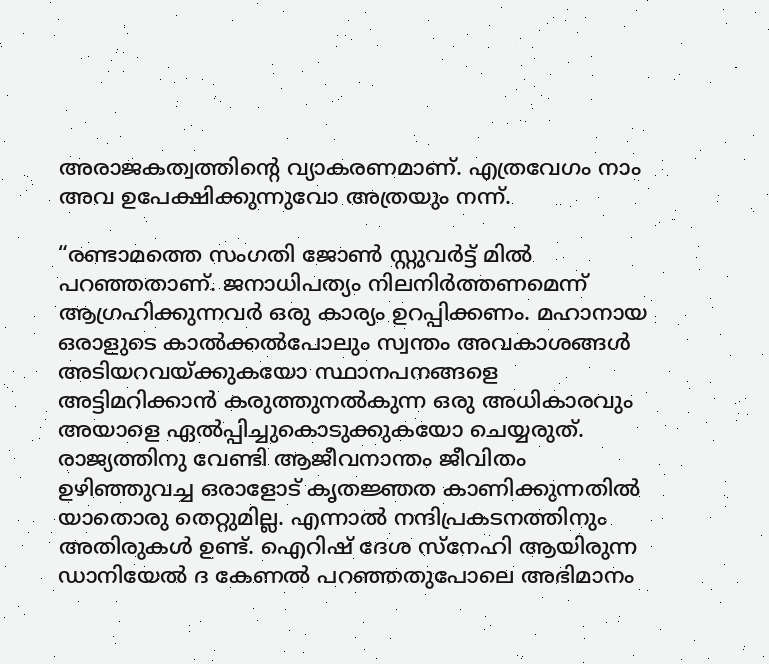അരാജകത്വത്തിന്റെ വ്യാകരണമാണ്‌. എത്രവേഗം നാം അവ ഉപേക്ഷിക്കുന്നുവോ അത്രയും നന്ന്‌.

“രണ്ടാമത്തെ സംഗതി ജോണ്‍ സ്റ്റുവര്‍ട്ട്‌ മില്‍ പറഞ്ഞതാണ്‌. ജനാധിപത്യം നിലനിര്‍ത്തണമെന്ന്‌ ആഗ്രഹിക്കുന്നവര്‍ ഒരു കാര്യം ഉറപ്പിക്കണം. മഹാനായ ഒരാളുടെ കാല്‍ക്കല്‍പോലും സ്വന്തം അവകാശങ്ങള്‍ അടിയറവയ്‌ക്കുകയോ സ്ഥാനപനങ്ങളെ അട്ടിമറിക്കാന്‍ കരുത്തുനല്‍കുന്ന ഒരു അധികാരവും അയാളെ ഏല്‍പ്പിച്ചുകൊടുക്കുകയോ ചെയ്യരുത്‌. രാജ്യത്തിനു വേണ്ടി ആജീവനാന്തം ജീവിതം ഉഴിഞ്ഞുവച്ച ഒരാളോട്‌ കൃതജ്ഞത കാണിക്കുന്നതില്‍ യാതൊരു തെറ്റുമില്ല. എന്നാല്‍ നന്ദിപ്രകടനത്തിനും അതിരുകള്‍ ഉണ്ട്‌. ഐറിഷ്‌ ദേശ സ്നേഹി ആയിരുന്ന ഡാനിയേല്‍ ദ കേണല്‍ പറഞ്ഞതുപോലെ അഭിമാനം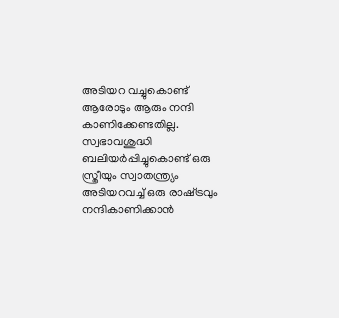അടിയറ വച്ചുകൊണ്ട്‌ ആരോടും ആരും നന്ദി കാണിക്കേണ്ടതില്ല. സ്വഭാവശുദ്ധി ബലിയര്‍പ്പിച്ചുകൊണ്ട്‌ ഒരു സ്ത്രീയും സ്വാതന്ത്ര്യം അടിയറവച്ച്‌ ഒരു രാഷ്‌ട്രവും നന്ദികാണിക്കാന്‍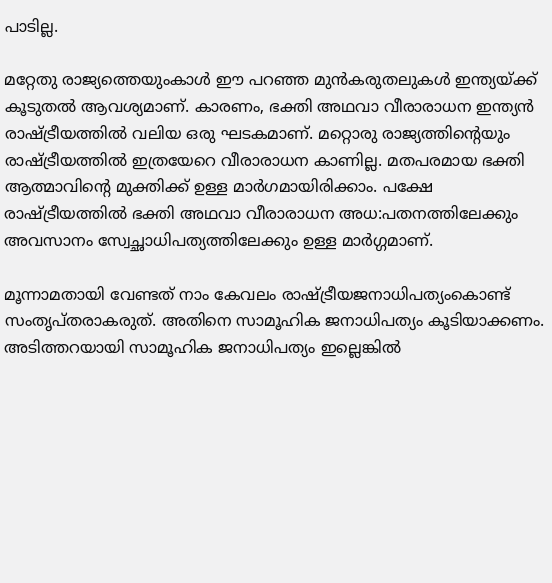പാടില്ല.

മറ്റേതു രാജ്യത്തെയുംകാള്‍ ഈ പറഞ്ഞ മുന്‍കരുതലുകള്‍ ഇന്ത്യയ്‌ക്ക്‌ കൂടുതല്‍ ആവശ്യമാണ്‌. കാരണം, ഭക്തി അഥവാ വീരാരാധന ഇന്ത്യന്‍ രാഷ്‌ട്രീയത്തില്‍ വലിയ ഒരു ഘടകമാണ്‌. മറ്റൊരു രാജ്യത്തിന്റെയും രാഷ്‌ട്രീയത്തില്‍ ഇത്രയേറെ വീരാരാധന കാണില്ല. മതപരമായ ഭക്തി ആത്മാവിന്റെ മുക്തിക്ക്‌ ഉള്ള മാര്‍ഗമായിരിക്കാം. പക്ഷേ രാഷ്‌ട്രീയത്തില്‍ ഭക്തി അഥവാ വീരാരാധന അധ:പതനത്തിലേക്കും അവസാനം സ്വേച്ഛാധിപത്യത്തിലേക്കും ഉള്ള മാര്‍ഗ്ഗമാണ്‌.

മൂന്നാമതായി വേണ്ടത്‌ നാം കേവലം രാഷ്‌ട്രീയജനാധിപത്യംകൊണ്ട്‌ സംതൃപ്തരാകരുത്‌. അതിനെ സാമൂഹിക ജനാധിപത്യം കൂടിയാക്കണം. അടിത്തറയായി സാമൂഹിക ജനാധിപത്യം ഇല്ലെങ്കില്‍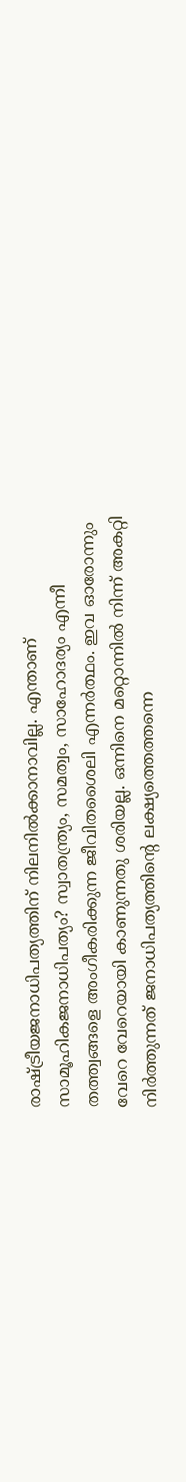രാഷ്‌ട്രീയജനാധിപത്യത്തിന്‌ നിലനില്‍ക്കാനാവില്ല. എന്താണ്‌ സാമൂഹികജനാധിപത്യം? സ്വാതന്ത്ര്യം, സമത്വം, സാഹോദര്യം എന്നീ തത്ത്വങ്ങളെ അംഗീകരിക്കുന്ന ജീവിതശൈലി എന്നര്‍ത്ഥം. ഇവ ഓരോന്നും വേറെ വേറെയായി കാണുന്നതു ശരിയല്ല. ഒന്നിനെ മറ്റൊന്നില്‍ നിന്ന്‌ അകറ്റി നിര്‍ത്തുന്നത്‌ ജനാധിപത്യത്തിന്റെ ലക്ഷ്യത്തെത്തന്നെ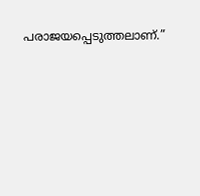പരാജയപ്പെടുത്തലാണ്‌.”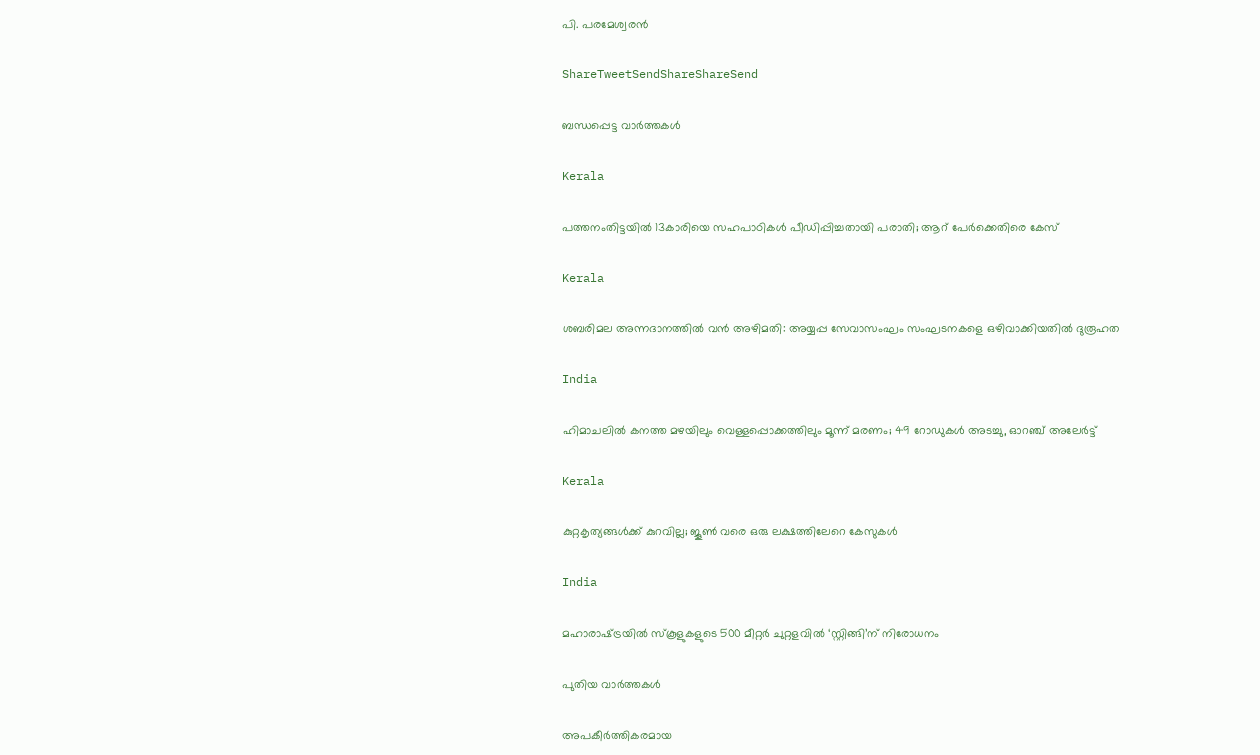പി. പരമേശ്വരന്‍

ShareTweetSendShareShareSend

ബന്ധപ്പെട്ട വാര്‍ത്തകള്‍

Kerala

പത്തനംതിട്ടയില്‍ 13കാരിയെ സഹപാഠികള്‍ പീഡിപ്പിച്ചതായി പരാതി; ആറ് പേര്‍ക്കെതിരെ കേസ്

Kerala

ശബരിമല അന്നദാനത്തില്‍ വന്‍ അഴിമതി: അയ്യപ്പ സേവാസംഘം സംഘടനകളെ ഒഴിവാക്കിയതില്‍ ദുരൂഹത

India

ഹിമാചലിൽ കനത്ത മഴയിലും വെള്ളപ്പൊക്കത്തിലും മൂന്ന് മരണം; 49 റോഡുകൾ അടച്ചു, ഓറഞ്ച് അലേർട്ട്

Kerala

കുറ്റകൃത്യങ്ങള്‍ക്ക് കുറവില്ല; ജൂണ്‍ വരെ ഒരു ലക്ഷത്തിലേറെ കേസുകള്‍

India

മഹാരാഷ്‌ട്രയില്‍ സ്‌കൂളുകളുടെ 500 മീറ്റര്‍ ചുറ്റളവില്‍ ‘സ്റ്റിങ്ങി’ന് നിരോധനം

പുതിയ വാര്‍ത്തകള്‍

അപകീര്‍ത്തികരമായ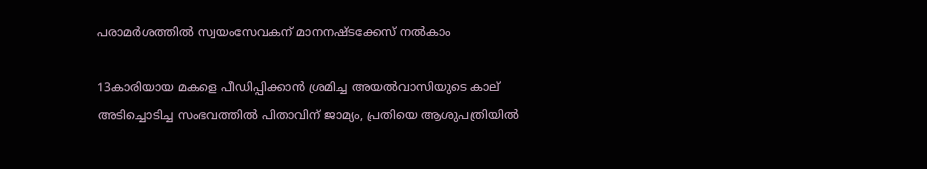പരാമര്‍ശത്തില്‍ സ്വയംസേവകന് മാനനഷ്ടക്കേസ് നല്‍കാം

13കാരിയായ മകളെ പീഡിപ്പിക്കാൻ ശ്രമിച്ച അയൽവാസിയുടെ കാല് അടിച്ചൊടിച്ച സംഭവത്തിൽ പിതാവിന് ജാമ്യം, പ്രതിയെ ആശുപത്രിയിൽ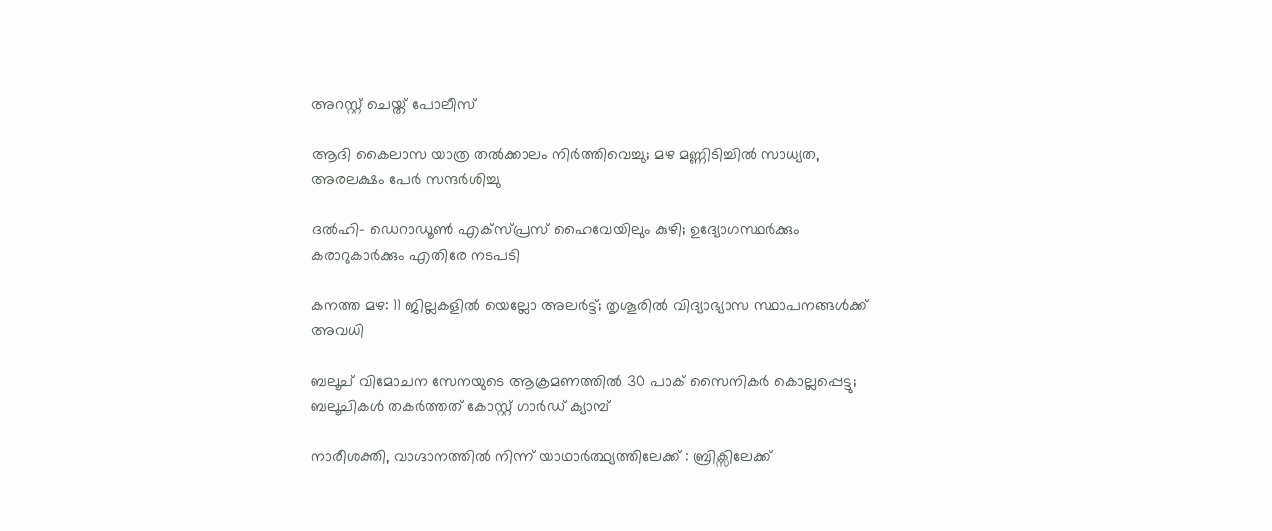അറസ്റ്റ് ചെയ്ത് പോലീസ്

ആദി കൈലാസ യാത്ര തൽക്കാലം നിർത്തിവെച്ചു; മഴ മണ്ണിടിച്ചിൽ സാധ്യത, അരലക്ഷം പേർ സന്ദർശിച്ചു

ദൽഹി- ഡെറാഡൂൺ എക്‌സ്പ്രസ് ഹൈവേയിലും കുഴി; ഉദ്യോഗസ്ഥർക്കും കരാറുകാർക്കും എതിരേ നടപടി

കനത്ത മഴ: 11 ജില്ലകളിൽ യെല്ലോ അലർട്ട്; തൃശൂരിൽ വിദ്യാഭ്യാസ സ്ഥാപനങ്ങൾക്ക് അവധി

ബലൂച് വിമോചന സേനയുടെ ആക്രമണത്തിൽ 30 പാക് സൈനികർ കൊല്ലപ്പെട്ടു; ബലൂചികൾ തകർത്തത് കോസ്റ്റ് ഗാർഡ് ക്യാമ്പ്

നാരീശക്തി, വാഗ്ദാനത്തില്‍ നിന്ന് യാഥാര്‍ത്ഥ്യത്തിലേക്ക് : ബ്രിക്സിലേക്ക്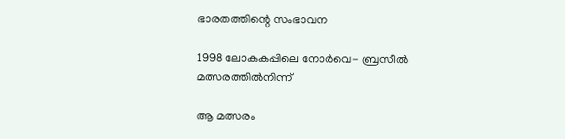ഭാരതത്തിന്റെ സംഭാവന

1998 ലോകകപ്പിലെ നോര്‍വെ- ബ്രസീല്‍ മത്സരത്തില്‍നിന്ന്‌

ആ മത്സരം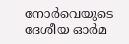നോര്‍വെയുടെ ദേശീയ ഓര്‍മ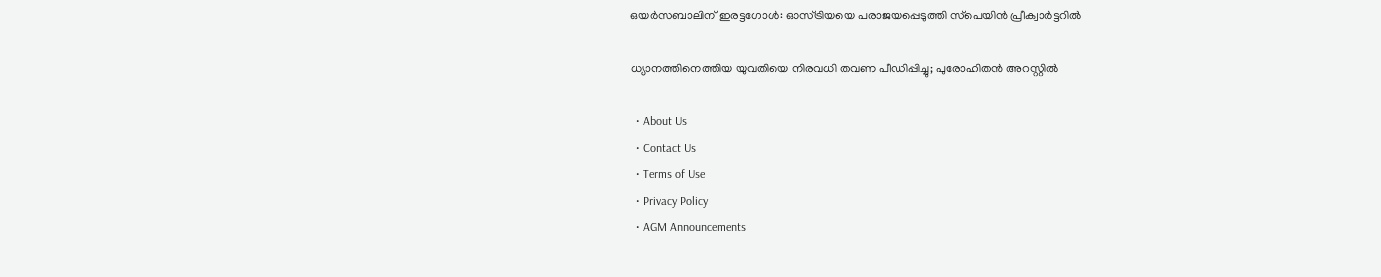ഒയര്‍സബാലിന് ഇരട്ടഗോള്‍: ഓസ്ട്രിയയെ പരാജയപ്പെടുത്തി സ്‌പെയിന്‍ പ്രീക്വാര്‍ട്ടറില്‍

ധ്യാനത്തിനെത്തിയ യുവതിയെ നിരവധി തവണ പീഡിപ്പിച്ചു; പുരോഹിതൻ അറസ്റ്റിൽ

  • About Us
  • Contact Us
  • Terms of Use
  • Privacy Policy
  • AGM Announcements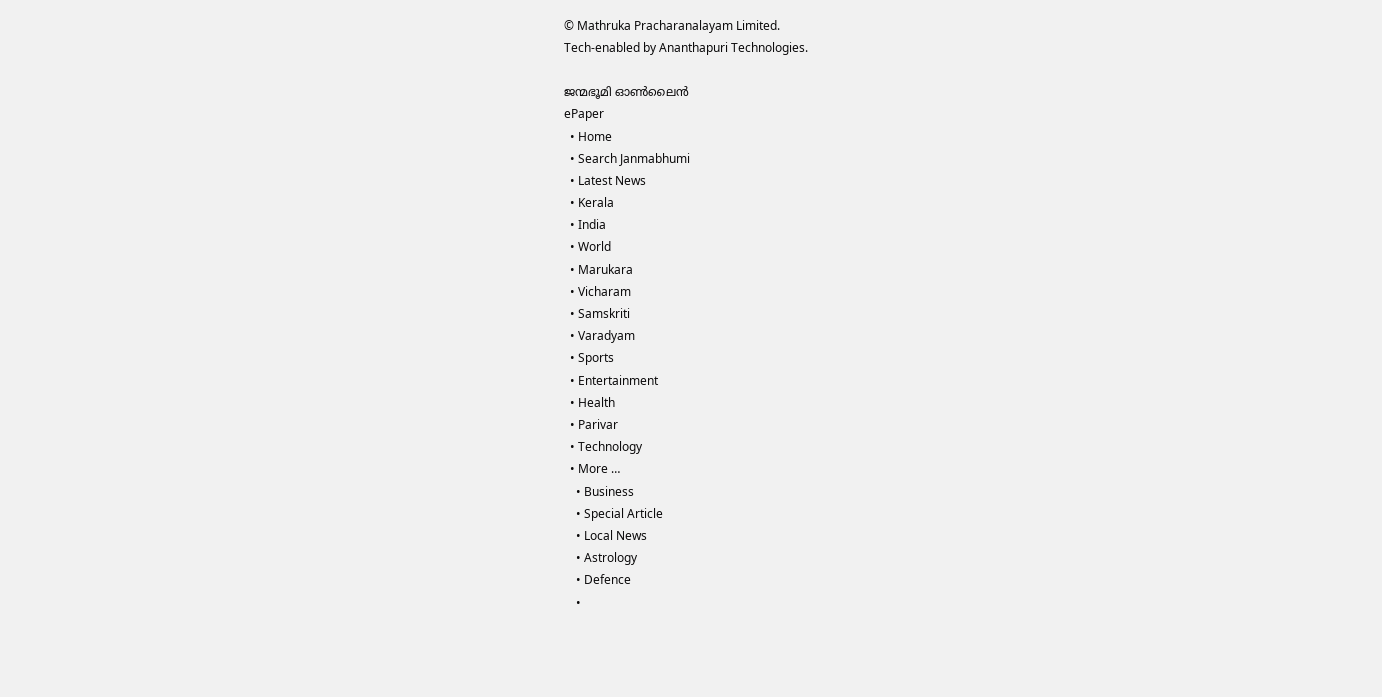© Mathruka Pracharanalayam Limited.
Tech-enabled by Ananthapuri Technologies.

ജന്മഭൂമി ഓണ്‍ലൈന്‍
ePaper
  • Home
  • Search Janmabhumi
  • Latest News
  • Kerala
  • India
  • World
  • Marukara
  • Vicharam
  • Samskriti
  • Varadyam
  • Sports
  • Entertainment
  • Health
  • Parivar
  • Technology
  • More …
    • Business
    • Special Article
    • Local News
    • Astrology
    • Defence
    •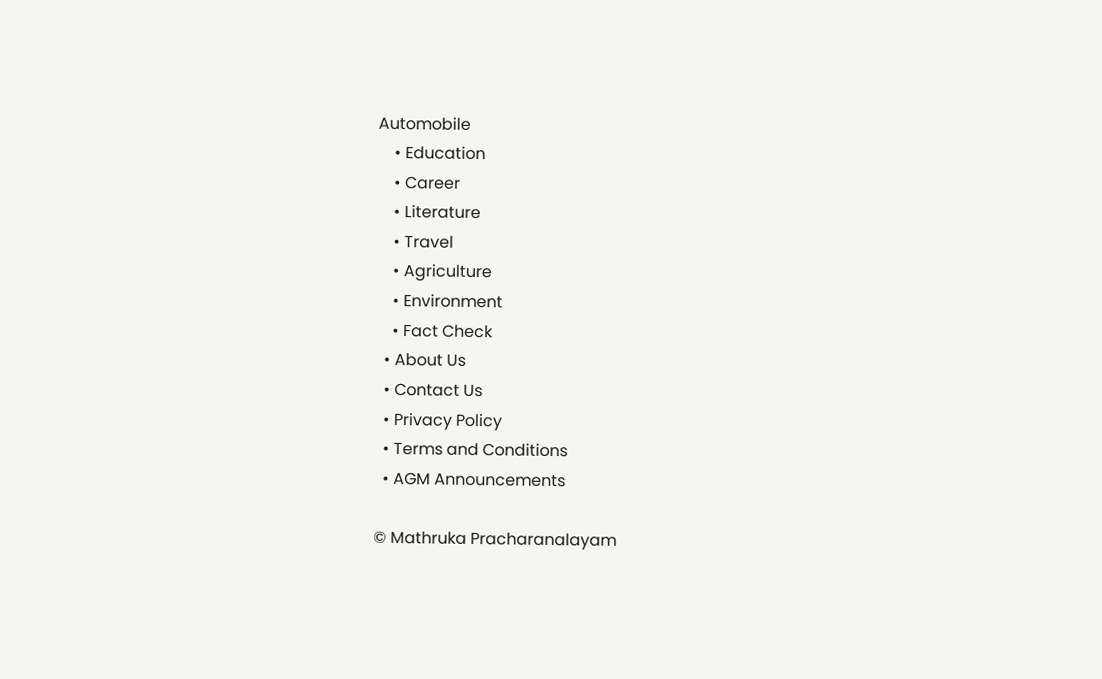Automobile
    • Education
    • Career
    • Literature
    • Travel
    • Agriculture
    • Environment
    • Fact Check
  • About Us
  • Contact Us
  • Privacy Policy
  • Terms and Conditions
  • AGM Announcements

© Mathruka Pracharanalayam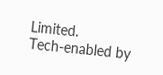Limited.
Tech-enabled by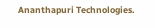Ananthapuri Technologies.